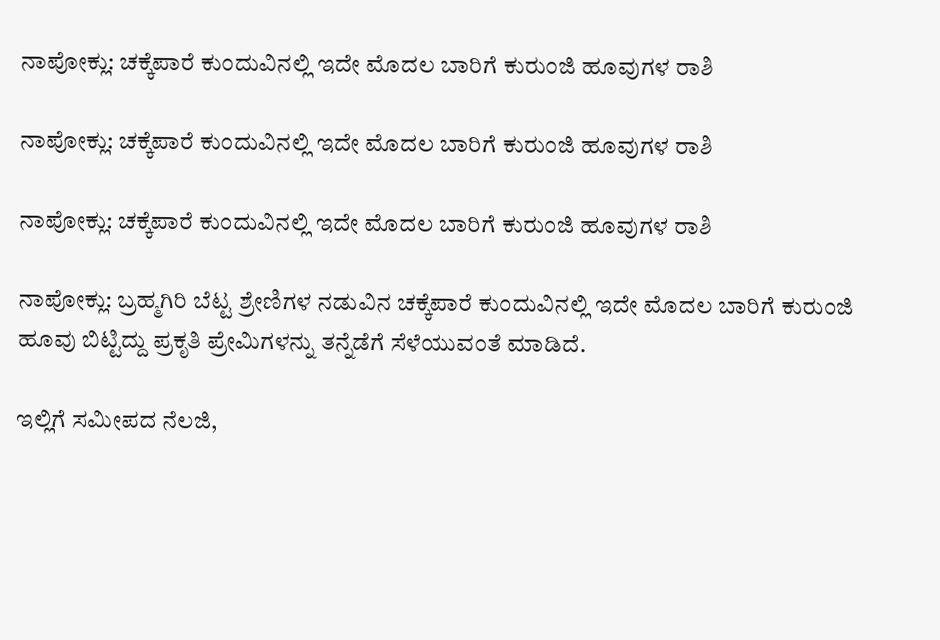ನಾಪೋಕ್ಲು: ಚಕ್ಕೆಪಾರೆ ಕುಂದುವಿನಲ್ಲಿ ಇದೇ ಮೊದಲ ಬಾರಿಗೆ ಕುರುಂಜಿ ಹೂವುಗಳ ರಾಶಿ

ನಾಪೋಕ್ಲು: ಚಕ್ಕೆಪಾರೆ ಕುಂದುವಿನಲ್ಲಿ ಇದೇ ಮೊದಲ ಬಾರಿಗೆ ಕುರುಂಜಿ ಹೂವುಗಳ ರಾಶಿ

ನಾಪೋಕ್ಲು: ಚಕ್ಕೆಪಾರೆ ಕುಂದುವಿನಲ್ಲಿ ಇದೇ ಮೊದಲ ಬಾರಿಗೆ ಕುರುಂಜಿ ಹೂವುಗಳ ರಾಶಿ

ನಾಪೋಕ್ಲು: ಬ್ರಹ್ಮಗಿರಿ ಬೆಟ್ಟ ಶ್ರೇಣಿಗಳ ನಡುವಿನ ಚಕ್ಕೆಪಾರೆ ಕುಂದುವಿನಲ್ಲಿ ಇದೇ ಮೊದಲ ಬಾರಿಗೆ ಕುರುಂಜಿ ಹೂವು ಬಿಟ್ಟಿದ್ದು ಪ್ರಕೃತಿ ಪ್ರೇಮಿಗಳನ್ನು ತನ್ನೆಡೆಗೆ ಸೆಳೆಯುವಂತೆ ಮಾಡಿದೆ.

ಇಲ್ಲಿಗೆ ಸಮೀಪದ ನೆಲಜಿ,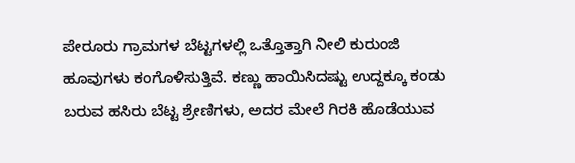ಪೇರೂರು ಗ್ರಾಮಗಳ ಬೆಟ್ಟಗಳಲ್ಲಿ ಒತ್ತೊತ್ತಾಗಿ ನೀಲಿ ಕುರುಂಜಿ ಹೂವುಗಳು ಕಂಗೊಳಿಸುತ್ತಿವೆ. ಕಣ್ಣು ಹಾಯಿಸಿದಷ್ಟು ಉದ್ದಕ್ಕೂ ಕಂಡು ಬರುವ ಹಸಿರು ಬೆಟ್ಟ ಶ್ರೇಣಿಗಳು, ಅದರ ಮೇಲೆ ಗಿರಕಿ ಹೊಡೆಯುವ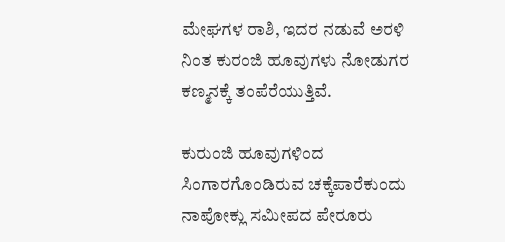ಮೇಘಗಳ ರಾಶಿ, ಇದರ ನಡುವೆ ಅರಳಿ ನಿಂತ ಕುರಂಜಿ ಹೂವುಗಳು ನೋಡುಗರ ಕಣ್ಮನಕ್ಕೆ ತಂಪೆರೆಯುತ್ತಿವೆ.

ಕುರುಂಜಿ ಹೂವುಗಳಿಂದ ಸಿಂಗಾರಗೊಂಡಿರುವ ಚಕ್ಕೆಪಾರೆಕುಂದು ನಾಪೋಕ್ಲು ಸಮೀಪದ ಪೇರೂರು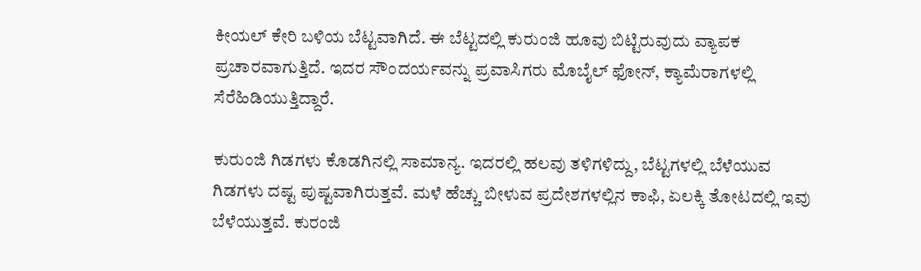ಕೀಯಲ್ ಕೇರಿ ಬಳಿಯ ಬೆಟ್ಟವಾಗಿದೆ. ಈ ಬೆಟ್ಟದಲ್ಲಿ ಕುರುಂಜಿ ಹೂವು ಬಿಟ್ಟಿರುವುದು ವ್ಯಾಪಕ ಪ್ರಚಾರವಾಗುತ್ತಿದೆ. ಇದರ ಸೌಂದರ್ಯವನ್ನು ಪ್ರವಾಸಿಗರು ಮೊಬೈಲ್‌ ಫೋನ್‌, ಕ್ಯಾಮೆರಾಗಳಲ್ಲಿ ಸೆರೆಹಿಡಿಯುತ್ತಿದ್ದಾರೆ.

ಕುರುಂಜಿ ಗಿಡಗಳು ಕೊಡಗಿನಲ್ಲಿ ಸಾಮಾನ್ಯ. ಇದರಲ್ಲಿ ಹಲವು ತಳಿಗಳಿದ್ದು, ಬೆಟ್ಟಗಳಲ್ಲಿ ಬೆಳೆಯುವ ಗಿಡಗಳು ದಷ್ಟ ಪುಷ್ಟವಾಗಿರುತ್ತವೆ. ಮಳೆ ಹೆಚ್ಚು ಬೀಳುವ ಪ್ರದೇಶಗಳಲ್ಲಿನ ಕಾಫಿ, ಏಲಕ್ಕಿ ತೋಟದಲ್ಲಿ ಇವು ಬೆಳೆಯುತ್ತವೆ. ಕುರಂಜಿ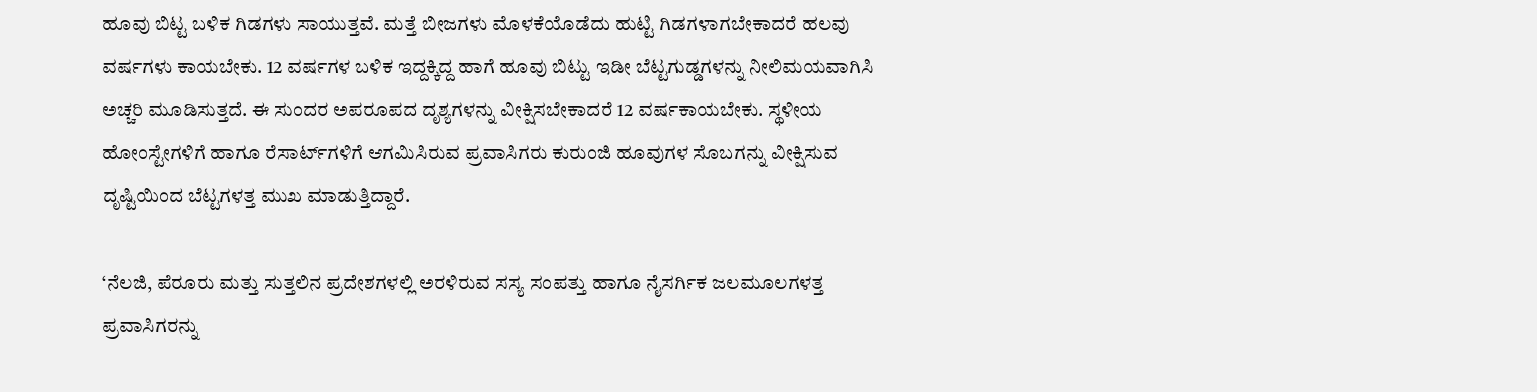ಹೂವು ಬಿಟ್ಟ ಬಳಿಕ ಗಿಡಗಳು ಸಾಯುತ್ತವೆ. ಮತ್ತೆ ಬೀಜಗಳು ಮೊಳಕೆಯೊಡೆದು ಹುಟ್ಟಿ ಗಿಡಗಳಾಗಬೇಕಾದರೆ ಹಲವು ವರ್ಷಗಳು ಕಾಯಬೇಕು. 12 ವರ್ಷಗಳ ಬಳಿಕ ಇದ್ದಕ್ಕಿದ್ದ ಹಾಗೆ ಹೂವು ಬಿಟ್ಟು ಇಡೀ ಬೆಟ್ಟಗುಡ್ಡಗಳನ್ನು ನೀಲಿಮಯವಾಗಿಸಿ ಅಚ್ಚರಿ ಮೂಡಿಸುತ್ತದೆ. ಈ ಸುಂದರ ಅಪರೂಪದ ದೃಶ್ಯಗಳನ್ನು ವೀಕ್ಷಿಸಬೇಕಾದರೆ 12 ವರ್ಷಕಾಯಬೇಕು. ಸ್ಥಳೀಯ ಹೋಂಸ್ಟೇಗಳಿಗೆ ಹಾಗೂ ರೆಸಾರ್ಟ್‌ಗಳಿಗೆ ಆಗಮಿಸಿರುವ ಪ್ರವಾಸಿಗರು ಕುರುಂಜಿ ಹೂವುಗಳ ಸೊಬಗನ್ನು ವೀಕ್ಷಿಸುವ ದೃಷ್ಟಿಯಿಂದ ಬೆಟ್ಟಗಳತ್ತ ಮುಖ ಮಾಡುತ್ತಿದ್ದಾರೆ.

‘ನೆಲಜಿ, ಪೆರೂರು ಮತ್ತು ಸುತ್ತಲಿನ ಪ್ರದೇಶಗಳಲ್ಲಿ ಅರಳಿರುವ ಸಸ್ಯ ಸಂಪತ್ತು ಹಾಗೂ ನೈಸರ್ಗಿಕ ಜಲಮೂಲಗಳತ್ತ ಪ್ರವಾಸಿಗರನ್ನು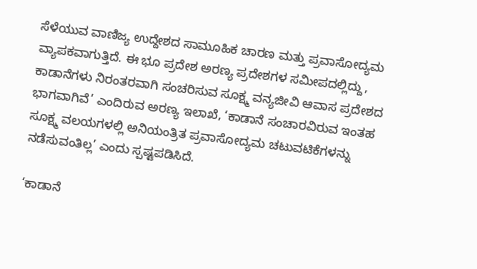ಸೆಳೆಯುವ ವಾಣಿಜ್ಯ ಉದ್ದೇಶದ ಸಾಮೂಹಿಕ ಚಾರಣ ಮತ್ತು ಪ್ರವಾಸೋದ್ಯಮ ವ್ಯಾಪಕವಾಗುತ್ತಿದೆ. ಈ ಭೂ ಪ್ರದೇಶ ಅರಣ್ಯ ಪ್ರದೇಶಗಳ ಸಮೀಪದಲ್ಲಿದ್ದು, ಕಾಡಾನೆಗಳು ನಿರಂತರವಾಗಿ ಸಂಚರಿಸುವ ಸೂಕ್ಷ್ಮ ವನ್ಯಜೀವಿ ಆವಾಸ ಪ್ರದೇಶದ ಭಾಗವಾಗಿವೆ’ ಎಂದಿರುವ ಅರಣ್ಯ ಇಲಾಖೆ, ‘ಕಾಡಾನೆ ಸಂಚಾರವಿರುವ ಇಂತಹ ಸೂಕ್ಷ್ಮ ವಲಯಗಳಲ್ಲಿ ಅನಿಯಂತ್ರಿತ ಪ್ರವಾಸೋದ್ಯಮ ಚಟುವಟಿಕೆಗಳನ್ನು ನಡೆಸುವಂತಿಲ್ಲ’ ಎಂದು ಸ್ಪಷ್ಟಪಡಿಸಿದೆ.

‘ಕಾಡಾನೆ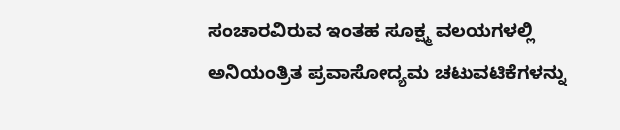ಸಂಚಾರವಿರುವ ಇಂತಹ ಸೂಕ್ಷ್ಮ ವಲಯಗಳಲ್ಲಿ ಅನಿಯಂತ್ರಿತ ಪ್ರವಾಸೋದ್ಯಮ ಚಟುವಟಿಕೆಗಳನ್ನು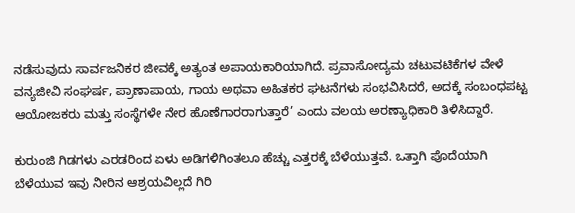ನಡೆಸುವುದು ಸಾರ್ವಜನಿಕರ ಜೀವಕ್ಕೆ ಅತ್ಯಂತ ಅಪಾಯಕಾರಿಯಾಗಿದೆ. ಪ್ರವಾಸೋದ್ಯಮ ಚಟುವಟಿಕೆಗಳ ವೇಳೆ ವನ್ಯಜೀವಿ ಸಂಘರ್ಷ, ಪ್ರಾಣಾಪಾಯ, ಗಾಯ ಅಥವಾ ಅಹಿತಕರ ಘಟನೆಗಳು ಸಂಭವಿಸಿದರೆ, ಅದಕ್ಕೆ ಸಂಬಂಧಪಟ್ಟ ಆಯೋಜಕರು ಮತ್ತು ಸಂಸ್ಥೆಗಳೇ ನೇರ ಹೊಣೆಗಾರರಾಗುತ್ತಾರೆ’ ಎಂದು ವಲಯ ಅರಣ್ಯಾಧಿಕಾರಿ ತಿಳಿಸಿದ್ದಾರೆ.

ಕುರುಂಜಿ ಗಿಡಗಳು ಎರಡರಿಂದ ಏಳು ಅಡಿಗಳಿಗಿಂತಲೂ ಹೆಚ್ಚು ಎತ್ತರಕ್ಕೆ ಬೆಳೆಯುತ್ತವೆ. ಒತ್ತಾಗಿ ಪೊದೆಯಾಗಿ ಬೆಳೆಯುವ ಇವು ನೀರಿನ ಆಶ್ರಯವಿಲ್ಲದೆ ಗಿರಿ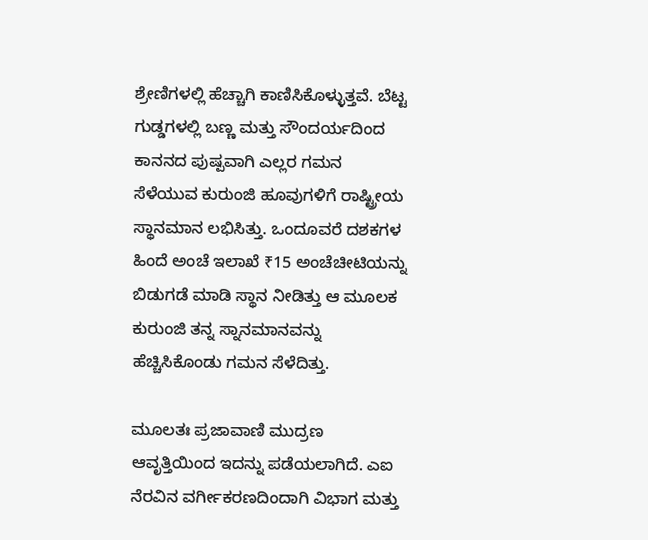ಶ್ರೇಣಿಗಳಲ್ಲಿ ಹೆಚ್ಚಾಗಿ ಕಾಣಿಸಿಕೊಳ್ಳುತ್ತವೆ. ಬೆಟ್ಟ ಗುಡ್ಡಗಳಲ್ಲಿ ಬಣ್ಣ ಮತ್ತು ಸೌಂದರ್ಯದಿಂದ ಕಾನನದ ಪುಷ್ಪವಾಗಿ ಎಲ್ಲರ ಗಮನ ಸೆಳೆಯುವ ಕುರುಂಜಿ ಹೂವುಗಳಿಗೆ ರಾಷ್ಟ್ರೀಯ ಸ್ಥಾನಮಾನ ಲಭಿಸಿತ್ತು. ಒಂದೂವರೆ ದಶಕಗಳ ಹಿಂದೆ ಅಂಚೆ ಇಲಾಖೆ ₹15 ಅಂಚೆಚೀಟಿಯನ್ನು ಬಿಡುಗಡೆ ಮಾಡಿ ಸ್ಥಾನ ನೀಡಿತ್ತು ಆ ಮೂಲಕ ಕುರುಂಜಿ ತನ್ನ ಸ್ನಾನಮಾನವನ್ನು ಹೆಚ್ಚಿಸಿಕೊಂಡು ಗಮನ ಸೆಳೆದಿತ್ತು.

ಮೂಲತಃ ಪ್ರಜಾವಾಣಿ ಮುದ್ರಣ ಆವೃತ್ತಿಯಿಂದ ಇದನ್ನು ಪಡೆಯಲಾಗಿದೆ. ಎಐ ನೆರವಿನ ವರ್ಗೀಕರಣದಿಂದಾಗಿ ವಿಭಾಗ ಮತ್ತು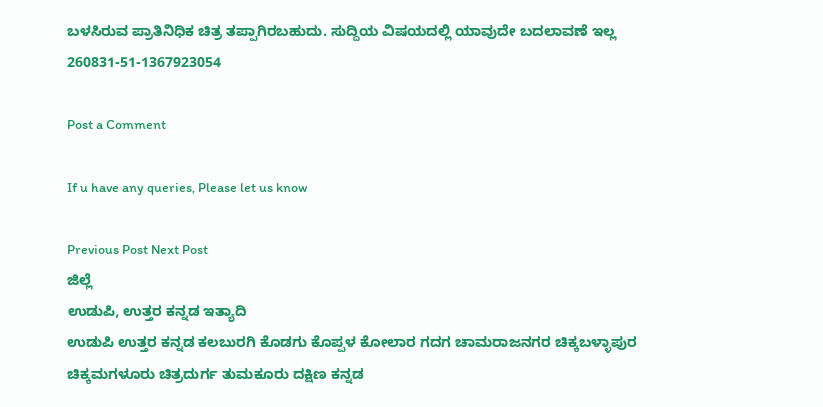ಬಳಸಿರುವ ಪ್ರಾತಿನಿಧಿಕ ಚಿತ್ರ ತಪ್ಪಾಗಿರಬಹುದು. ಸುದ್ದಿಯ ವಿಷಯದಲ್ಲಿ ಯಾವುದೇ ಬದಲಾವಣೆ ಇಲ್ಲ
260831-51-1367923054

Post a Comment

If u have any queries, Please let us know

Previous Post Next Post
ಜಿಲ್ಲೆ
ಉಡುಪಿ, ಉತ್ತರ ಕನ್ನಡ ಇತ್ಯಾದಿ
ಉಡುಪಿ ಉತ್ತರ ಕನ್ನಡ ಕಲಬುರಗಿ ಕೊಡಗು ಕೊಪ್ಪಳ ಕೋಲಾರ ಗದಗ ಚಾಮರಾಜನಗರ ಚಿಕ್ಕಬಳ್ಳಾಪುರ
ಚಿಕ್ಕಮಗಳೂರು ಚಿತ್ರದುರ್ಗ ತುಮಕೂರು ದಕ್ಷಿಣ ಕನ್ನಡ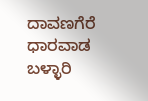ದಾವಣಗೆರೆ ಧಾರವಾಡ ಬಳ್ಳಾರಿ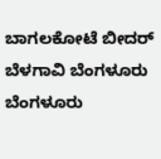ಬಾಗಲಕೋಟೆ ಬೀದರ್
ಬೆಳಗಾವಿ ಬೆಂಗಳೂರು ಬೆಂಗಳೂರು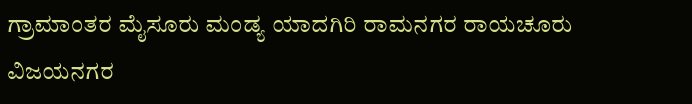ಗ್ರಾಮಾಂತರ ಮೈಸೂರು ಮಂಡ್ಯ ಯಾದಗಿರಿ ರಾಮನಗರ ರಾಯಚೂರು ವಿಜಯನಗರ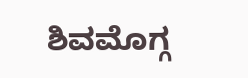ಶಿವಮೊಗ್ಗ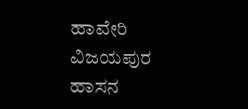ಹಾವೇರಿ ವಿಜಯಪುರ ಹಾಸನ